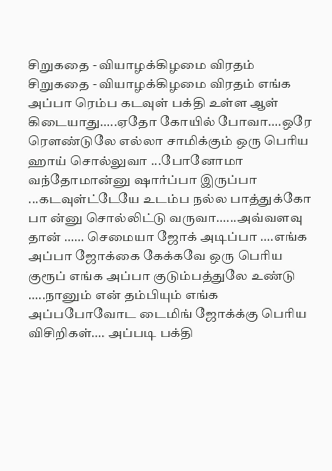சிறுகதை - வியாழக்கிழமை விரதம்
சிறுகதை - வியாழக்கிழமை விரதம் எங்க அப்பா ரெம்ப கடவுள் பக்தி உள்ள ஆள் கிடையாது…..ஏதோ கோயில் போவா….ஒரே ரௌண்டுலே எல்லா சாமிக்கும் ஒரு பெரிய ஹாய் சொல்லுவா ...போனோமா வந்தோமான்னு ஷார்ப்பா இருப்பா ...கடவுள்ட்டேயே உடம்ப நல்ல பாத்துக்கோ பா ன்னு சொல்லிட்டு வருவா…...அவ்வளவு தான் …… செமையா ஜோக் அடிப்பா ….எங்க அப்பா ஜோக்கை கேக்கவே ஒரு பெரிய குரூப் எங்க அப்பா குடும்பத்துலே உண்டு …..நானும் என் தம்பியும் எங்க அப்பபோவோட டைமிங் ஜோக்க்கு பெரிய விசிறிகள்…. அப்படி பக்தி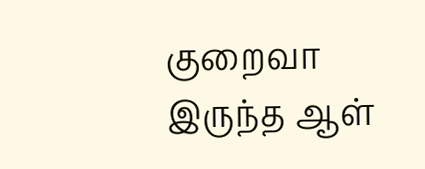குறைவா இருந்த ஆள்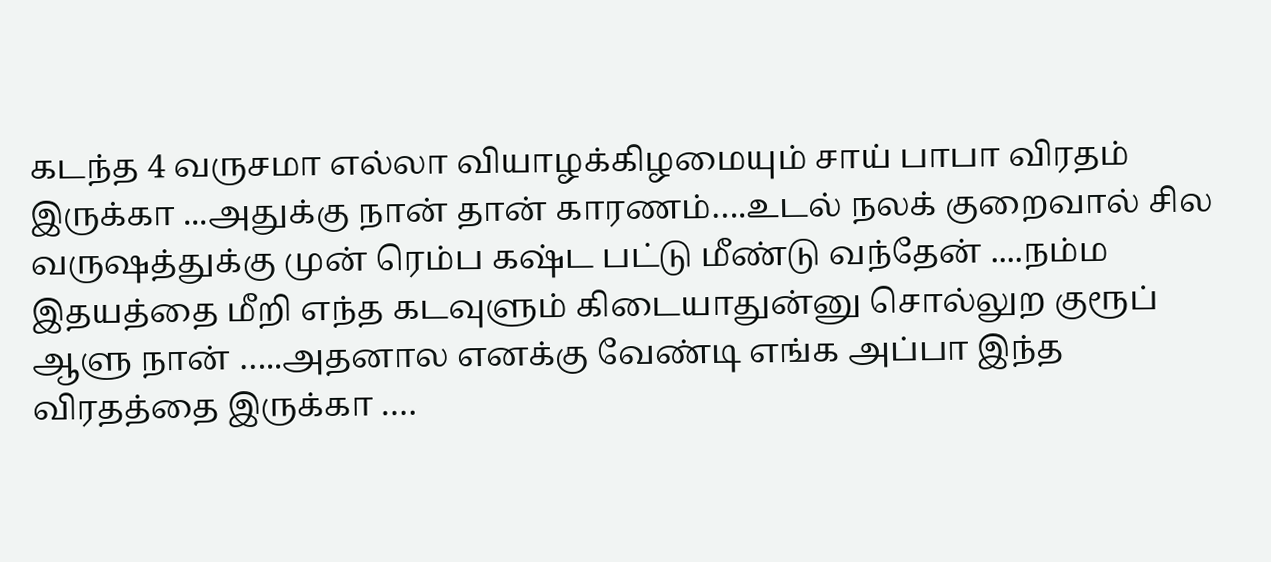கடந்த 4 வருசமா எல்லா வியாழக்கிழமையும் சாய் பாபா விரதம் இருக்கா ...அதுக்கு நான் தான் காரணம்….உடல் நலக் குறைவால் சில வருஷத்துக்கு முன் ரெம்ப கஷ்ட பட்டு மீண்டு வந்தேன் ....நம்ம இதயத்தை மீறி எந்த கடவுளும் கிடையாதுன்னு சொல்லுற குரூப் ஆளு நான் …..அதனால எனக்கு வேண்டி எங்க அப்பா இந்த விரதத்தை இருக்கா ….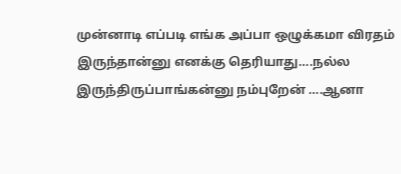முன்னாடி எப்படி எங்க அப்பா ஒழுக்கமா விரதம் இருந்தான்னு எனக்கு தெரியாது….நல்ல இருந்திருப்பாங்கன்னு நம்புறேன் ….ஆனா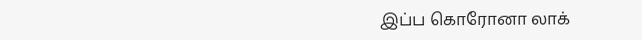இப்ப கொரோனா லாக்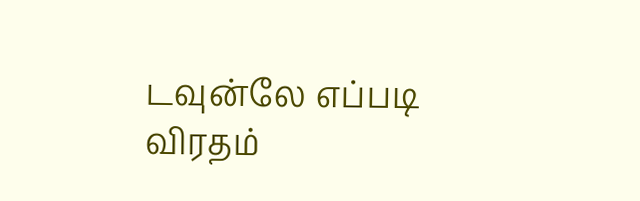டவுன்லே எப்படி விரதம்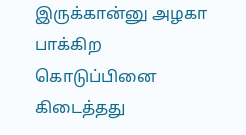இருக்கான்னு அழகா பாக்கிற கொடுப்பினை கிடைத்தது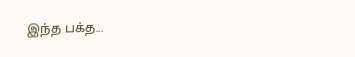இந்த பக்த...